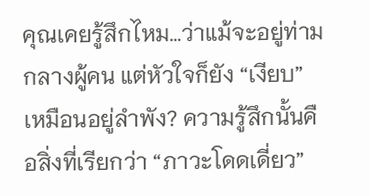คุณเคยรู้สึกไหม…ว่าแม้จะอยู่ท่ามกลางผู้คน แต่หัวใจก็ยัง “เงียบ” เหมือนอยู่ลำพัง? ความรู้สึกนั้นคือสิ่งที่เรียกว่า “ภาวะโดดเดี่ยว”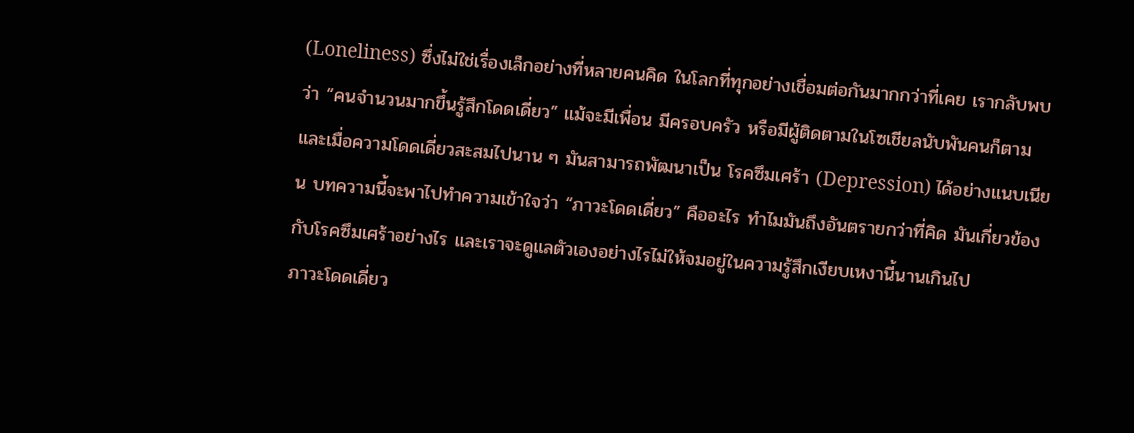(Loneliness) ซึ่งไม่ใช่เรื่องเล็กอย่างที่หลายคนคิด ในโลกที่ทุกอย่างเชื่อมต่อกันมากกว่าที่เคย เรากลับพบว่า “คนจำนวนมากขึ้นรู้สึกโดดเดี่ยว” แม้จะมีเพื่อน มีครอบครัว หรือมีผู้ติดตามในโซเชียลนับพันคนก็ตาม และเมื่อความโดดเดี่ยวสะสมไปนาน ๆ มันสามารถพัฒนาเป็น โรคซึมเศร้า (Depression) ได้อย่างแนบเนียน บทความนี้จะพาไปทำความเข้าใจว่า “ภาวะโดดเดี่ยว” คืออะไร ทำไมมันถึงอันตรายกว่าที่คิด มันเกี่ยวข้องกับโรคซึมเศร้าอย่างไร และเราจะดูแลตัวเองอย่างไรไม่ให้จมอยู่ในความรู้สึกเงียบเหงานี้นานเกินไป
ภาวะโดดเดี่ยว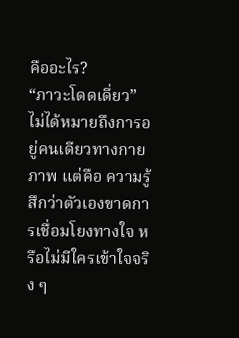คืออะไร?
“ภาวะโดดเดี่ยว” ไม่ได้หมายถึงการอยู่คนเดียวทางกายภาพ แต่คือ ความรู้สึกว่าตัวเองขาดการเชื่อมโยงทางใจ หรือไม่มีใครเข้าใจจริง ๆ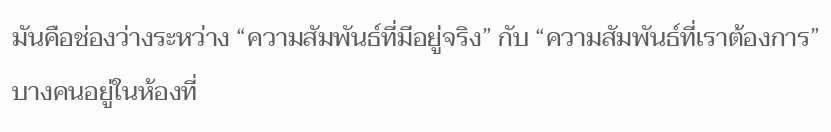มันคือช่องว่างระหว่าง “ความสัมพันธ์ที่มีอยู่จริง” กับ “ความสัมพันธ์ที่เราต้องการ” บางคนอยู่ในห้องที่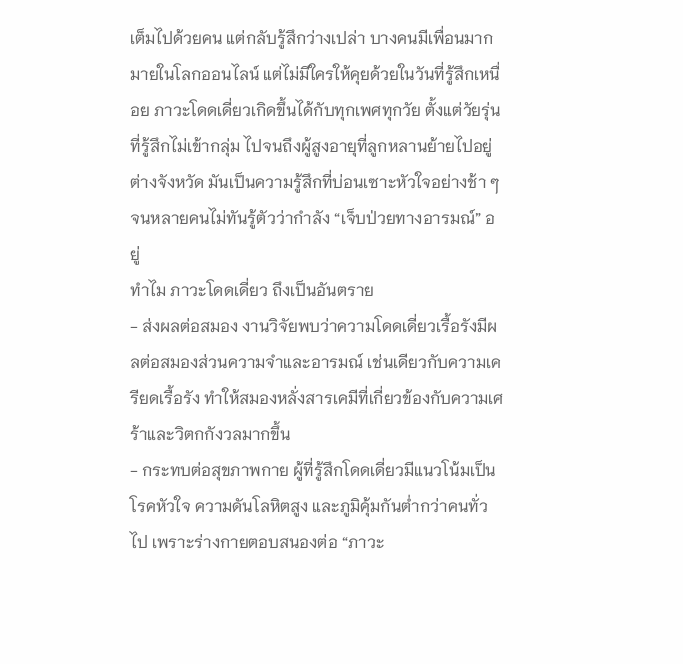เต็มไปด้วยคน แต่กลับรู้สึกว่างเปล่า บางคนมีเพื่อนมากมายในโลกออนไลน์ แต่ไม่มีใครให้คุยด้วยในวันที่รู้สึกเหนื่อย ภาวะโดดเดี่ยวเกิดขึ้นได้กับทุกเพศทุกวัย ตั้งแต่วัยรุ่นที่รู้สึกไม่เข้ากลุ่ม ไปจนถึงผู้สูงอายุที่ลูกหลานย้ายไปอยู่ต่างจังหวัด มันเป็นความรู้สึกที่บ่อนเซาะหัวใจอย่างช้า ๆ จนหลายคนไม่ทันรู้ตัวว่ากำลัง “เจ็บป่วยทางอารมณ์” อยู่
ทำไม ภาวะโดดเดี่ยว ถึงเป็นอันตราย
- ส่งผลต่อสมอง งานวิจัยพบว่าความโดดเดี่ยวเรื้อรังมีผลต่อสมองส่วนความจำและอารมณ์ เช่นเดียวกับความเครียดเรื้อรัง ทำให้สมองหลั่งสารเคมีที่เกี่ยวข้องกับความเศร้าและวิตกกังวลมากขึ้น
- กระทบต่อสุขภาพกาย ผู้ที่รู้สึกโดดเดี่ยวมีแนวโน้มเป็นโรคหัวใจ ความดันโลหิตสูง และภูมิคุ้มกันต่ำกว่าคนทั่วไป เพราะร่างกายตอบสนองต่อ “ภาวะ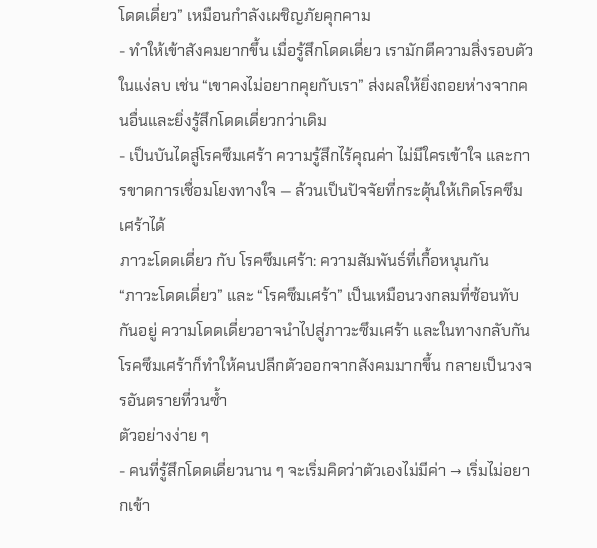โดดเดี่ยว” เหมือนกำลังเผชิญภัยคุกคาม
- ทำให้เข้าสังคมยากขึ้น เมื่อรู้สึกโดดเดี่ยว เรามักตีความสิ่งรอบตัวในแง่ลบ เช่น “เขาคงไม่อยากคุยกับเรา” ส่งผลให้ยิ่งถอยห่างจากคนอื่นและยิ่งรู้สึกโดดเดี่ยวกว่าเดิม
- เป็นบันไดสู่โรคซึมเศร้า ความรู้สึกไร้คุณค่า ไม่มีใครเข้าใจ และการขาดการเชื่อมโยงทางใจ — ล้วนเป็นปัจจัยที่กระตุ้นให้เกิดโรคซึมเศร้าได้
ภาวะโดดเดี่ยว กับ โรคซึมเศร้า: ความสัมพันธ์ที่เกื้อหนุนกัน
“ภาวะโดดเดี่ยว” และ “โรคซึมเศร้า” เป็นเหมือนวงกลมที่ซ้อนทับกันอยู่ ความโดดเดี่ยวอาจนำไปสู่ภาวะซึมเศร้า และในทางกลับกัน โรคซึมเศร้าก็ทำให้คนปลีกตัวออกจากสังคมมากขึ้น กลายเป็นวงจรอันตรายที่วนซ้ำ
ตัวอย่างง่าย ๆ
- คนที่รู้สึกโดดเดี่ยวนาน ๆ จะเริ่มคิดว่าตัวเองไม่มีค่า → เริ่มไม่อยากเข้า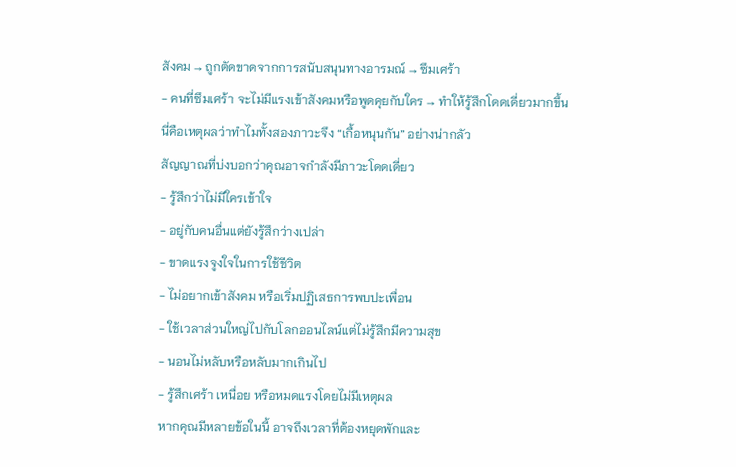สังคม → ถูกตัดขาดจากการสนับสนุนทางอารมณ์ → ซึมเศร้า
- คนที่ซึมเศร้า จะไม่มีแรงเข้าสังคมหรือพูดคุยกับใคร → ทำให้รู้สึกโดดเดี่ยวมากขึ้น
นี่คือเหตุผลว่าทำไมทั้งสองภาวะจึง “เกื้อหนุนกัน” อย่างน่ากลัว
สัญญาณที่บ่งบอกว่าคุณอาจกำลังมีภาวะโดดเดี่ยว
- รู้สึกว่าไม่มีใครเข้าใจ
- อยู่กับคนอื่นแต่ยังรู้สึกว่างเปล่า
- ขาดแรงจูงใจในการใช้ชีวิต
- ไม่อยากเข้าสังคม หรือเริ่มปฏิเสธการพบปะเพื่อน
- ใช้เวลาส่วนใหญ่ไปกับโลกออนไลน์แต่ไม่รู้สึกมีความสุข
- นอนไม่หลับหรือหลับมากเกินไป
- รู้สึกเศร้า เหนื่อย หรือหมดแรงโดยไม่มีเหตุผล
หากคุณมีหลายข้อในนี้ อาจถึงเวลาที่ต้องหยุดพักและ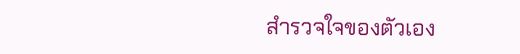สำรวจใจของตัวเอง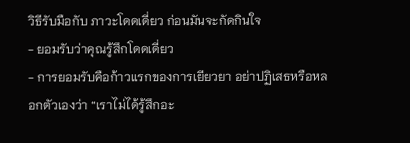วิธีรับมือกับ ภาวะโดดเดี่ยว ก่อนมันจะกัดกินใจ
- ยอมรับว่าคุณรู้สึกโดดเดี่ยว
- การยอมรับคือก้าวแรกของการเยียวยา อย่าปฏิเสธหรือหลอกตัวเองว่า “เราไม่ได้รู้สึกอะ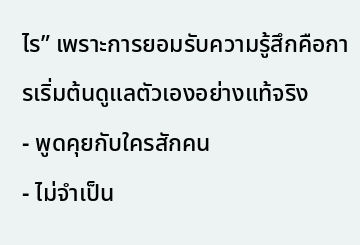ไร” เพราะการยอมรับความรู้สึกคือการเริ่มต้นดูแลตัวเองอย่างแท้จริง
- พูดคุยกับใครสักคน
- ไม่จำเป็น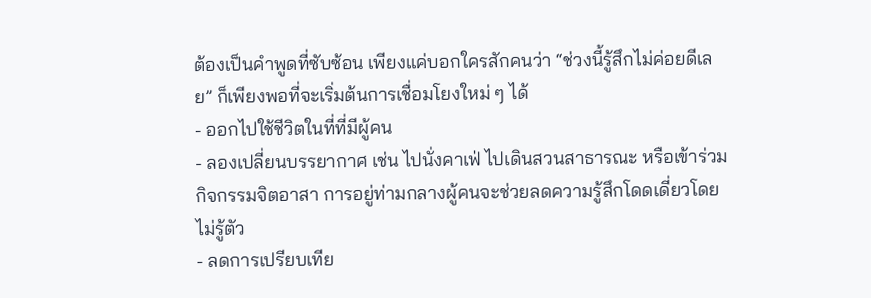ต้องเป็นคำพูดที่ซับซ้อน เพียงแค่บอกใครสักคนว่า “ช่วงนี้รู้สึกไม่ค่อยดีเลย” ก็เพียงพอที่จะเริ่มต้นการเชื่อมโยงใหม่ ๆ ได้
- ออกไปใช้ชีวิตในที่ที่มีผู้คน
- ลองเปลี่ยนบรรยากาศ เช่น ไปนั่งคาเฟ่ ไปเดินสวนสาธารณะ หรือเข้าร่วมกิจกรรมจิตอาสา การอยู่ท่ามกลางผู้คนจะช่วยลดความรู้สึกโดดเดี่ยวโดยไม่รู้ตัว
- ลดการเปรียบเทีย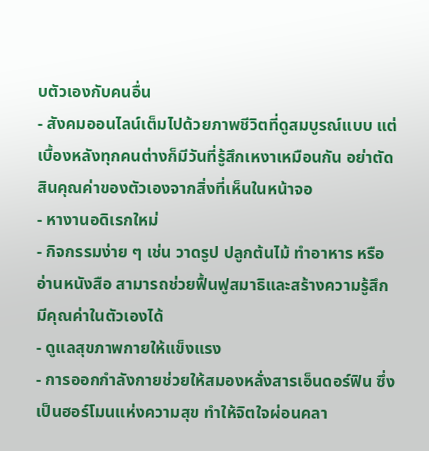บตัวเองกับคนอื่น
- สังคมออนไลน์เต็มไปด้วยภาพชีวิตที่ดูสมบูรณ์แบบ แต่เบื้องหลังทุกคนต่างก็มีวันที่รู้สึกเหงาเหมือนกัน อย่าตัดสินคุณค่าของตัวเองจากสิ่งที่เห็นในหน้าจอ
- หางานอดิเรกใหม่
- กิจกรรมง่าย ๆ เช่น วาดรูป ปลูกต้นไม้ ทำอาหาร หรืออ่านหนังสือ สามารถช่วยฟื้นฟูสมาธิและสร้างความรู้สึกมีคุณค่าในตัวเองได้
- ดูแลสุขภาพกายให้แข็งแรง
- การออกกำลังกายช่วยให้สมองหลั่งสารเอ็นดอร์ฟิน ซึ่งเป็นฮอร์โมนแห่งความสุข ทำให้จิตใจผ่อนคลา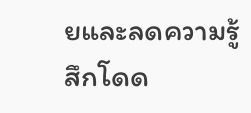ยและลดความรู้สึกโดด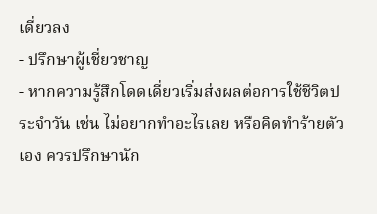เดี่ยวลง
- ปรึกษาผู้เชี่ยวชาญ
- หากความรู้สึกโดดเดี่ยวเริ่มส่งผลต่อการใช้ชีวิตประจำวัน เช่น ไม่อยากทำอะไรเลย หรือคิดทำร้ายตัวเอง ควรปรึกษานัก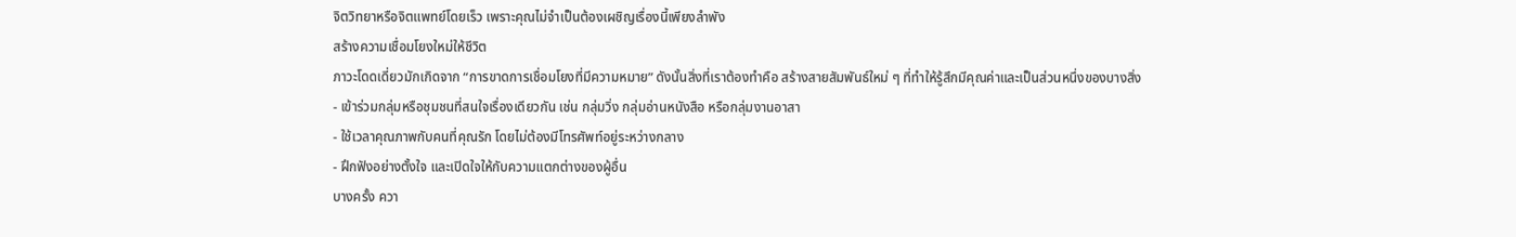จิตวิทยาหรือจิตแพทย์โดยเร็ว เพราะคุณไม่จำเป็นต้องเผชิญเรื่องนี้เพียงลำพัง
สร้างความเชื่อมโยงใหม่ให้ชีวิต
ภาวะโดดเดี่ยวมักเกิดจาก “การขาดการเชื่อมโยงที่มีความหมาย” ดังนั้นสิ่งที่เราต้องทำคือ สร้างสายสัมพันธ์ใหม่ ๆ ที่ทำให้รู้สึกมีคุณค่าและเป็นส่วนหนึ่งของบางสิ่ง
- เข้าร่วมกลุ่มหรือชุมชนที่สนใจเรื่องเดียวกัน เช่น กลุ่มวิ่ง กลุ่มอ่านหนังสือ หรือกลุ่มงานอาสา
- ใช้เวลาคุณภาพกับคนที่คุณรัก โดยไม่ต้องมีโทรศัพท์อยู่ระหว่างกลาง
- ฝึกฟังอย่างตั้งใจ และเปิดใจให้กับความแตกต่างของผู้อื่น
บางครั้ง ควา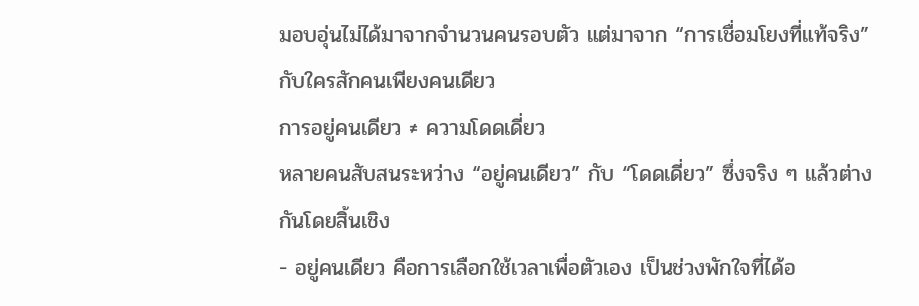มอบอุ่นไม่ได้มาจากจำนวนคนรอบตัว แต่มาจาก “การเชื่อมโยงที่แท้จริง” กับใครสักคนเพียงคนเดียว
การอยู่คนเดียว ≠ ความโดดเดี่ยว
หลายคนสับสนระหว่าง “อยู่คนเดียว” กับ “โดดเดี่ยว” ซึ่งจริง ๆ แล้วต่างกันโดยสิ้นเชิง
- อยู่คนเดียว คือการเลือกใช้เวลาเพื่อตัวเอง เป็นช่วงพักใจที่ได้อ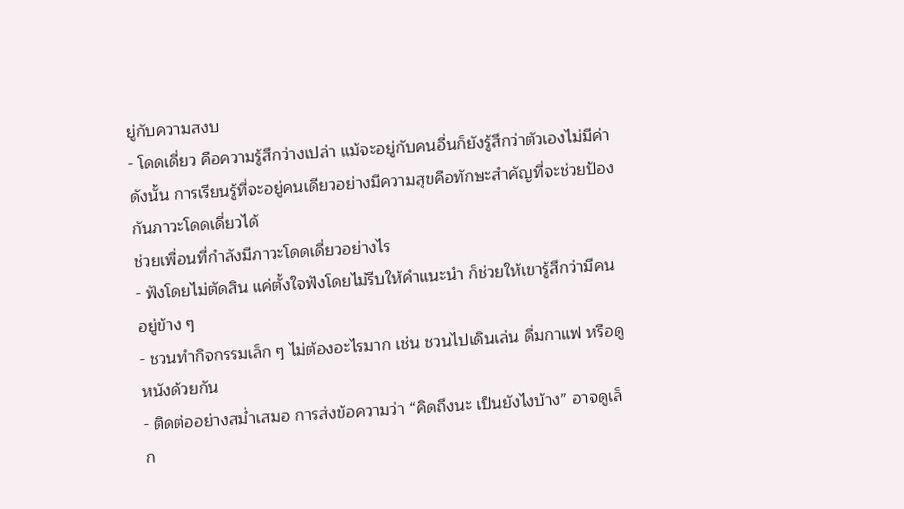ยู่กับความสงบ
- โดดเดี่ยว คือความรู้สึกว่างเปล่า แม้จะอยู่กับคนอื่นก็ยังรู้สึกว่าตัวเองไม่มีค่า
ดังนั้น การเรียนรู้ที่จะอยู่คนเดียวอย่างมีความสุขคือทักษะสำคัญที่จะช่วยป้องกันภาวะโดดเดี่ยวได้
ช่วยเพื่อนที่กำลังมีภาวะโดดเดี่ยวอย่างไร
- ฟังโดยไม่ตัดสิน แค่ตั้งใจฟังโดยไม่รีบให้คำแนะนำ ก็ช่วยให้เขารู้สึกว่ามีคนอยู่ข้าง ๆ
- ชวนทำกิจกรรมเล็ก ๆ ไม่ต้องอะไรมาก เช่น ชวนไปเดินเล่น ดื่มกาแฟ หรือดูหนังด้วยกัน
- ติดต่ออย่างสม่ำเสมอ การส่งข้อความว่า “คิดถึงนะ เป็นยังไงบ้าง” อาจดูเล็ก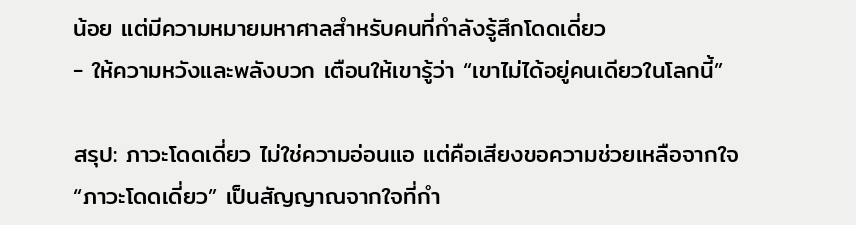น้อย แต่มีความหมายมหาศาลสำหรับคนที่กำลังรู้สึกโดดเดี่ยว
- ให้ความหวังและพลังบวก เตือนให้เขารู้ว่า “เขาไม่ได้อยู่คนเดียวในโลกนี้”

สรุป: ภาวะโดดเดี่ยว ไม่ใช่ความอ่อนแอ แต่คือเสียงขอความช่วยเหลือจากใจ
“ภาวะโดดเดี่ยว” เป็นสัญญาณจากใจที่กำ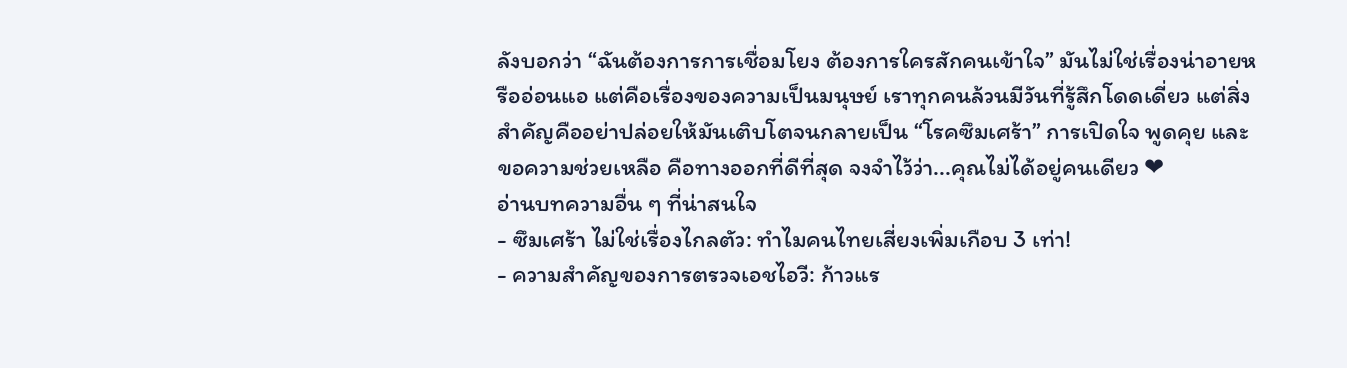ลังบอกว่า “ฉันต้องการการเชื่อมโยง ต้องการใครสักคนเข้าใจ” มันไม่ใช่เรื่องน่าอายหรืออ่อนแอ แต่คือเรื่องของความเป็นมนุษย์ เราทุกคนล้วนมีวันที่รู้สึกโดดเดี่ยว แต่สิ่งสำคัญคืออย่าปล่อยให้มันเติบโตจนกลายเป็น “โรคซึมเศร้า” การเปิดใจ พูดคุย และขอความช่วยเหลือ คือทางออกที่ดีที่สุด จงจำไว้ว่า...คุณไม่ได้อยู่คนเดียว ❤
อ่านบทความอื่น ๆ ที่น่าสนใจ
- ซึมเศร้า ไม่ใช่เรื่องไกลตัว: ทำไมคนไทยเสี่ยงเพิ่มเกือบ 3 เท่า!
- ความสำคัญของการตรวจเอชไอวี: ก้าวแร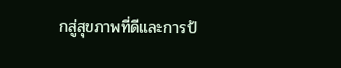กสู่สุขภาพที่ดีและการป้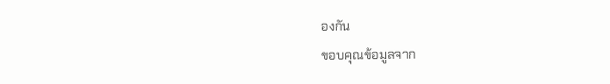องกัน
ขอบคุณข้อมูลจาก